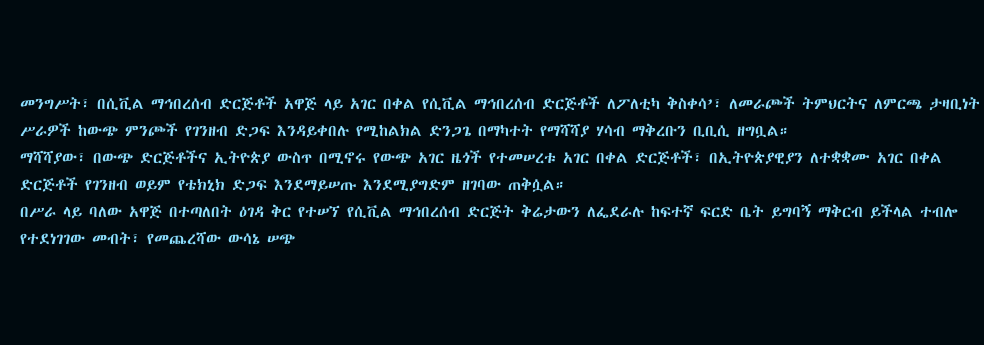መንግሥት፣ በሲቪል ማኅበረሰብ ድርጅቶች አዋጅ ላይ አገር በቀል የሲቪል ማኅበረሰብ ድርጅቶች ለፖለቲካ ቅስቀሳ’፣ ለመራጮች ትምህርትና ለምርጫ ታዛቢነት ሥራዎች ከውጭ ምንጮች የገንዘብ ድጋፍ እንዳይቀበሉ የሚከልክል ድንጋጌ በማካተት የማሻሻያ ሃሳብ ማቅረቡን ቢቢሲ ዘግቧል።
ማሻሻያው፣ በውጭ ድርጅቶችና ኢትዮጵያ ውስጥ በሚኖሩ የውጭ አገር ዜጎች የተመሠረቱ አገር በቀል ድርጅቶች፣ በኢትዮጵያዊያን ለተቋቋሙ አገር በቀል ድርጅቶች የገንዘብ ወይም የቴክኒክ ድጋፍ እንደማይሠጡ እንደሚያግድም ዘገባው ጠቅሷል።
በሥራ ላይ ባለው አዋጅ በተጣለበት ዕገዳ ቅር የተሠኘ የሲቪል ማኅበረሰብ ድርጅት ቅሬታውን ለፌደራሉ ከፍተኛ ፍርድ ቤት ይግባኝ ማቅርብ ይችላል ተብሎ የተደነገገው መብት፣ የመጨረሻው ውሳኔ ሠጭ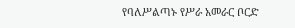የባለሥልጣኑ የሥራ አመራር ቦርድ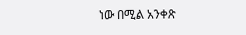ነው በሚል አንቀጽ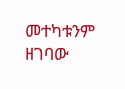መተካቱንም ዘገባው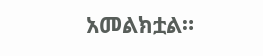አመልክቷል።